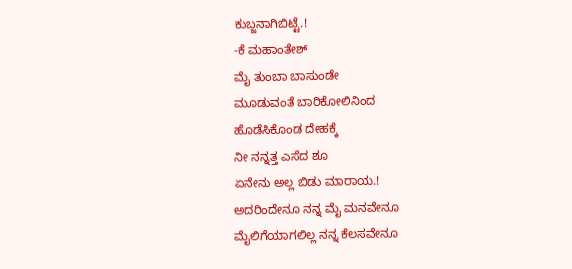ಕುಬ್ಜನಾಗಿಬಿಟ್ಟೆ.!
-ಕೆ ಮಹಾಂತೇಶ್
ಮೈ ತುಂಬಾ ಬಾಸುಂಡೇ
ಮೂಡುವಂತೆ ಬಾರಿಕೋಲಿನಿಂದ
ಹೊಡೆಸಿಕೊಂಡ ದೇಹಕ್ಕೆ
ನೀ ನನ್ನತ್ತ ಎಸೆದ ಶೂ
ಏನೇನು ಅಲ್ಲ ಬಿಡು ಮಾರಾಯ.!
ಅದರಿಂದೇನೂ ನನ್ನ ಮೈ ಮನವೇನೂ
ಮೈಲಿಗೆಯಾಗಲಿಲ್ಲ ನನ್ನ ಕೆಲಸವೇನೂ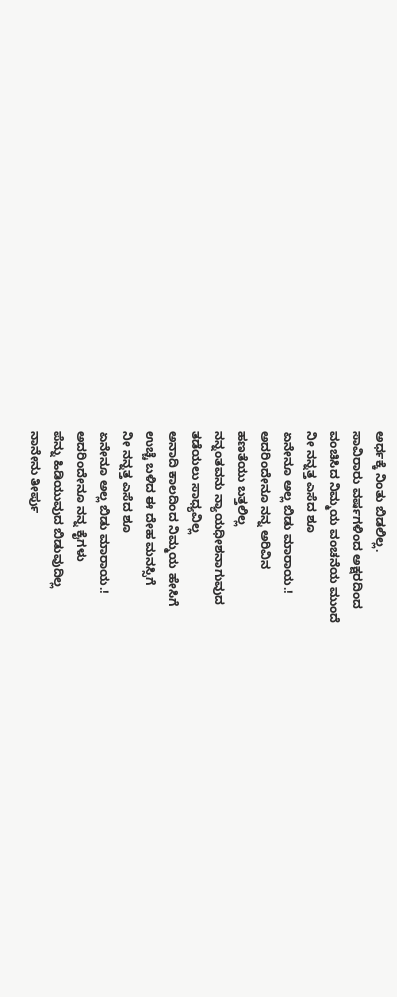ಅರ್ಧಕ್ಕೆ ನಿಂತು ಬಿಡಲಿಲ್ಲ.
ಸಾವಿರಾರು ವರ್ಷಗಳಿಂದ ಅಕ್ಷರದಿಂದ
ವಂಚಿಸಿದ ನಿಮ್ಮಯ ವಂಚನೆಯ ಮುಂದೆ
ನೀ ನನ್ನತ್ತ ಎಸೆದ ಶೂ
ಏನೇನೂ ಅಲ್ಲ ಬಿಡು ಮಾರಾಯ.!
ಅದರಿಂದೇನೂ ನನ್ನ ಅರಿವಿನ
ಹಣತೆಯು ಬತ್ತಲಿಲ್ಲ
ನನ್ನಂತವನು ನ್ಯಾಯಧೀಶನಾಗುವುದ
ತಡೆಯಲು ಸಾಧ್ಯವಿಲ್ಲ
ಅನಾದಿ ಕಾಲದಿಂದ ನಿಮ್ಮಯ ಹೇಸಿಗೆ
ಉಚ್ಚೆ ಬಳಿದ ಈ ದೇಹ ಮನಸ್ಸಿಗೆ
ನೀ ನನ್ನತ್ತ ಎಸೆದ ಶೂ
ಏನೇನೂ ಅಲ್ಲ ಬಿಡು ಮಾರಾಯ.!
ಅದರಿಂದೇನೂ ನನ್ನ ಕೈಗಳು
ಪೆನ್ನು ಹಿಡಿಯುವುದ ಬಿಡುವುದಿಲ್ಲ
ನಾನೇನು ತೀರ್ಪು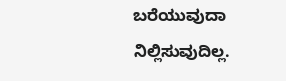ಬರೆಯುವುದಾ ನಿಲ್ಲಿಸುವುದಿಲ್ಲ.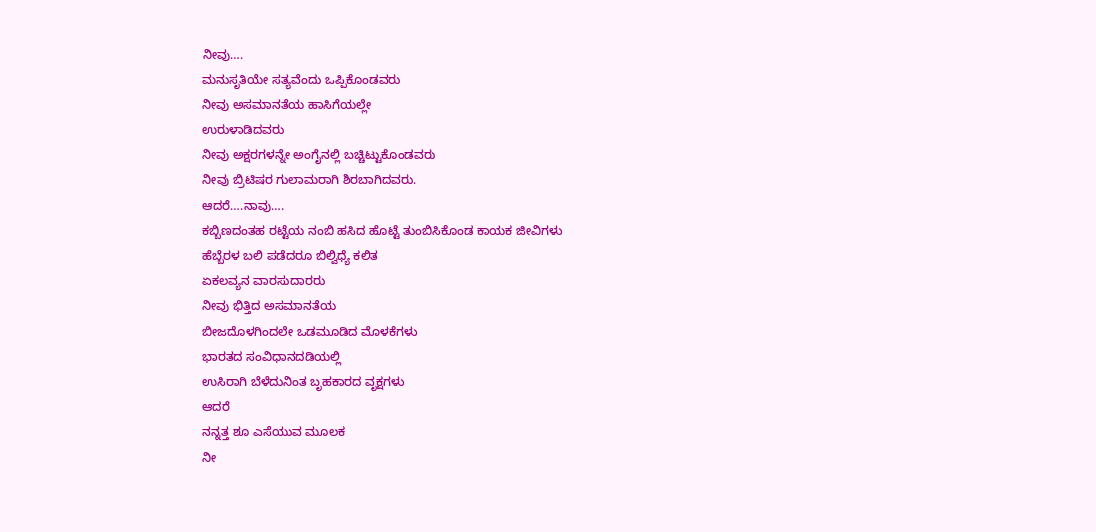ನೀವು….
ಮನುಸೃತಿಯೇ ಸತ್ಯವೆಂದು ಒಪ್ಪಿಕೊಂಡವರು
ನೀವು ಅಸಮಾನತೆಯ ಹಾಸಿಗೆಯಲ್ಲೇ
ಉರುಳಾಡಿದವರು
ನೀವು ಅಕ್ಷರಗಳನ್ನೇ ಅಂಗೈನಲ್ಲಿ ಬಚ್ಚಿಟ್ಟುಕೊಂಡವರು
ನೀವು ಬ್ರಿಟಿಷರ ಗುಲಾಮರಾಗಿ ಶಿರಬಾಗಿದವರು.
ಆದರೆ….ನಾವು….
ಕಬ್ಬಿಣದಂತಹ ರಟ್ಟೆಯ ನಂಬಿ ಹಸಿದ ಹೊಟ್ಟೆ ತುಂಬಿಸಿಕೊಂಡ ಕಾಯಕ ಜೀವಿಗಳು
ಹೆಬ್ಬೆರಳ ಬಲಿ ಪಡೆದರೂ ಬಿಲ್ವಿಧ್ಯೆ ಕಲಿತ
ಏಕಲವ್ಯನ ವಾರಸುದಾರರು
ನೀವು ಭಿತ್ತಿದ ಅಸಮಾನತೆಯ
ಬೀಜದೊಳಗಿಂದಲೇ ಒಡಮೂಡಿದ ಮೊಳಕೆಗಳು
ಭಾರತದ ಸಂವಿಧಾನದಡಿಯಲ್ಲಿ
ಉಸಿರಾಗಿ ಬೆಳೆದುನಿಂತ ಬೃಹಕಾರದ ವೃಕ್ಷಗಳು
ಆದರೆ
ನನ್ನತ್ತ ಶೂ ಎಸೆಯುವ ಮೂಲಕ
ನೀ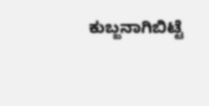ಕುಬ್ಜನಾಗಿಬಿಟ್ಟೆ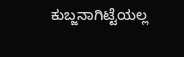ಕುಬ್ಜನಾಗಿಟ್ಟೆಯಲ್ಲ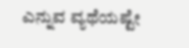ಎನ್ನುವ ವ್ಯಥೆಯಷ್ಟೇ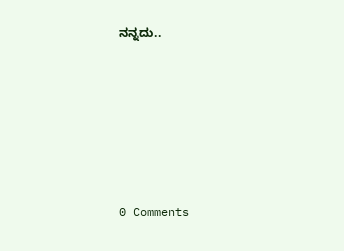ನನ್ನದು..






0 Comments